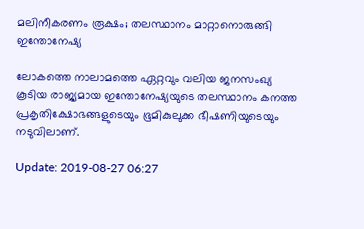മലിനീകരണം രൂക്ഷം; തലസ്ഥാനം മാറ്റാനൊരുങ്ങി ഇന്തോനേഷ്യ

ലോകത്തെ നാലാമത്തെ ഏറ്റവും വലിയ ജനസംഖ്യ കൂടിയ രാജ്യമായ ഇന്തോനേഷ്യയുടെ തലസ്ഥാനം കനത്ത പ്രകൃതിക്ഷോഭങ്ങളുടെയും ഭൂമികുലുക്ക ഭീഷണിയുടെയും നടുവിലാണ്.

Update: 2019-08-27 06:27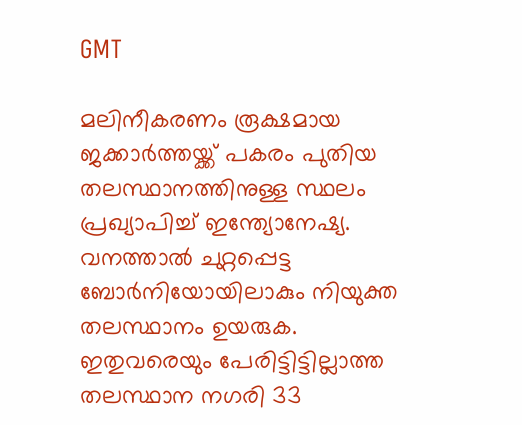GMT

മലിനീകരണം രൂക്ഷമായ ജക്കാർത്തയ്ക്ക് പകരം പുതിയ തലസ്ഥാനത്തിനുള്ള സ്ഥലം പ്രഖ്യാപിച്ച് ഇന്ത്യോനേഷ്യ. വനത്താൽ ചുറ്റപ്പെട്ട ബോർനിയോയിലാകും നിയുക്ത തലസ്ഥാനം ഉയരുക. ഇതുവരെയും പേരിട്ടിട്ടില്ലാത്ത തലസ്ഥാന നഗരി 33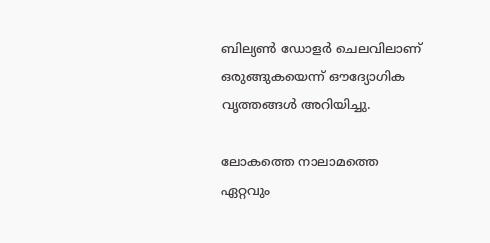ബില്യണ്‍ ഡോളർ ചെലവിലാണ് ഒരുങ്ങുകയെന്ന് ഔദ്യോഗിക വൃത്തങ്ങള്‍ അറിയിച്ചു.

ലോകത്തെ നാലാമത്തെ ഏറ്റവും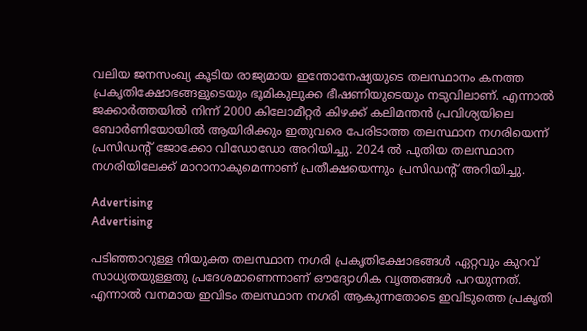വലിയ ജനസംഖ്യ കൂടിയ രാജ്യമായ ഇന്തോനേഷ്യയുടെ തലസ്ഥാനം കനത്ത പ്രകൃതിക്ഷോഭങ്ങളുടെയും ഭൂമികുലുക്ക ഭീഷണിയുടെയും നടുവിലാണ്. എന്നാൽ ജക്കാർത്തയിൽ നിന്ന് 2000 കിലോമീറ്റര്‍ കിഴക്ക് കലിമന്തന്‍ പ്രവിശ്യയിലെ ബോര്‍ണിയോയില്‍ ആയിരിക്കും ഇതുവരെ പേരിടാത്ത തലസ്ഥാന നഗരിയെന്ന് പ്രസിഡന്‍റ് ജോക്കോ വിഡോഡോ അറിയിച്ചു. 2024 ല്‍ പുതിയ തലസ്ഥാന നഗരിയിലേക്ക് മാറാനാകുമെന്നാണ് പ്രതീക്ഷയെന്നും പ്രസിഡന്റ് അറിയിച്ചു.

Advertising
Advertising

പടിഞ്ഞാറുള്ള നിയുക്ത തലസ്ഥാന നഗരി പ്രകൃതിക്ഷോഭങ്ങൾ ഏറ്റവും കുറവ് സാധ്യതയുള്ളതു പ്രദേശമാണെന്നാണ് ഔദ്യോഗിക വൃത്തങ്ങൾ പറയുന്നത്. എന്നാൽ വനമായ ഇവിടം തലസ്ഥാന നഗരി ആകുന്നതോടെ ഇവിടുത്തെ പ്രകൃതി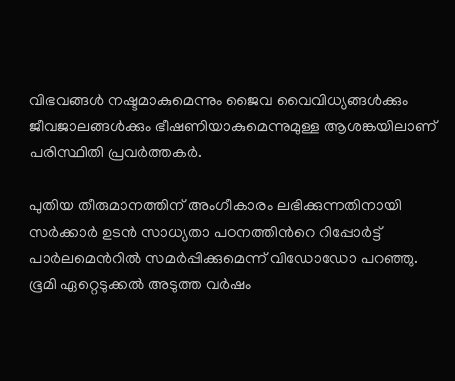വിഭവങ്ങള്‍ നഷ്ടമാകുമെന്നും ജൈവ വൈവിധ്യങ്ങൾക്കും ജീവജാലങ്ങൾക്കും ഭീഷണിയാകുമെന്നുമുള്ള ആശങ്കയിലാണ് പരിസ്ഥിതി പ്രവര്‍ത്തകര്‍.

പുതിയ തീരുമാനത്തിന് അംഗീകാരം ലഭിക്കുന്നതിനായി സര്‍ക്കാര്‍ ഉടന്‍ സാധ്യതാ പഠനത്തിന്‍റെ റിപ്പോര്‍ട്ട് പാര്‍ലമെന്‍റില്‍ സമര്‍പ്പിക്കുമെന്ന് വിഡോഡോ പറഞ്ഞു. ഭൂമി ഏറ്റെടുക്കല്‍ അടുത്ത വര്‍ഷം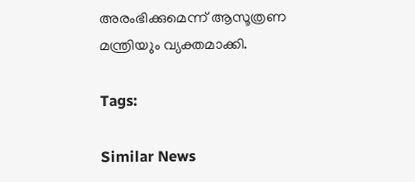അരംഭിക്കുമെന്ന് ആസൂത്രണ മന്ത്രിയ‌ും വ്യക്തമാക്കി.

Tags:

Similar News